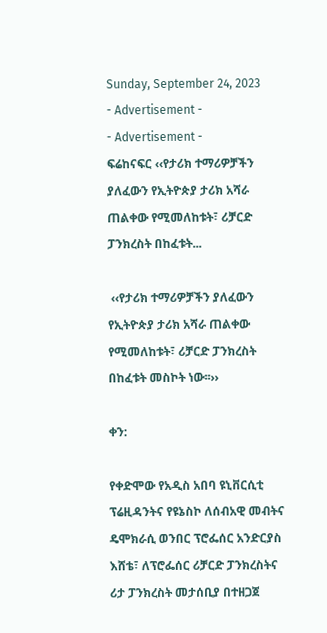Sunday, September 24, 2023
- Advertisement -
- Advertisement -
ፍሬከናፍር ‹‹የታሪክ ተማሪዎቻችን ያለፈውን የኢትዮጵያ ታሪክ አሻራ ጠልቀው የሚመለከቱት፣ ሪቻርድ ፓንክረስት በከፈቱት...

 ‹‹የታሪክ ተማሪዎቻችን ያለፈውን የኢትዮጵያ ታሪክ አሻራ ጠልቀው የሚመለከቱት፣ ሪቻርድ ፓንክረስት በከፈቱት መስኮት ነው፡፡››

ቀን:

የቀድሞው የአዲስ አበባ ዩኒቨርሲቲ ፕሬዚዳንትና የዩኔስኮ ለሰብአዊ መብትና ዴሞክራሲ ወንበር ፕሮፌሰር አንድርያስ እሸቴ፣ ለፕሮፌሰር ሪቻርድ ፓንክረስትና ሪታ ፓንክረስት መታሰቢያ በተዘጋጀ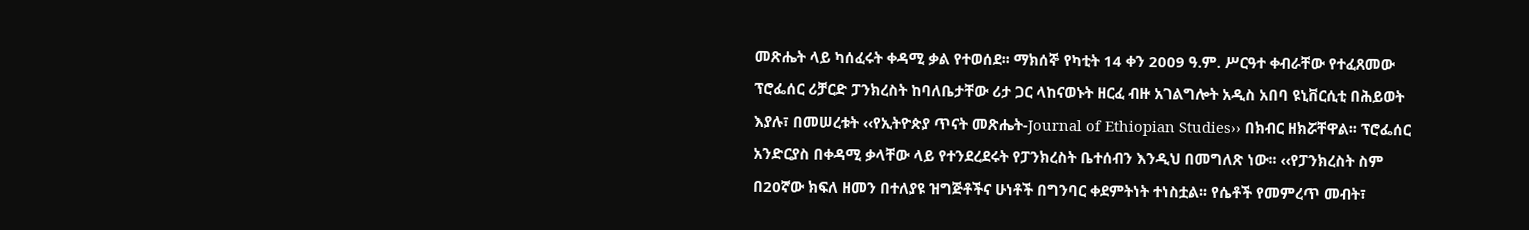መጽሔት ላይ ካሰፈሩት ቀዳሚ ቃል የተወሰደ፡፡ ማክሰኞ የካቲት 14 ቀን 2009 ዓ.ም. ሥርዓተ ቀብራቸው የተፈጸመው ፕሮፌሰር ሪቻርድ ፓንክረስት ከባለቤታቸው ሪታ ጋር ላከናወኑት ዘርፈ ብዙ አገልግሎት አዲስ አበባ ዩኒቨርሲቲ በሕይወት እያሉ፣ በመሠረቱት ‹‹የኢትዮጵያ ጥናት መጽሔት-Journal of Ethiopian Studies›› በክብር ዘክሯቸዋል፡፡ ፕሮፌሰር አንድርያስ በቀዳሚ ቃላቸው ላይ የተንደረደሩት የፓንክረስት ቤተሰብን እንዲህ በመግለጽ ነው፡፡ ‹‹የፓንክረስት ስም በ20ኛው ክፍለ ዘመን በተለያዩ ዝግጅቶችና ሁነቶች በግንባር ቀደምትነት ተነስቷል፡፡ የሴቶች የመምረጥ መብት፣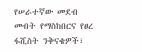የሠራተኛው መደብ መብት የማስከበርና የፀረ ፋሺስት ንቅናቄዎች፣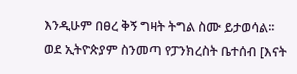እንዲሁም በፀረ ቅኝ ግዛት ትግል ስሙ ይታወሳል፡፡ ወደ ኢትዮጵያም ስንመጣ የፓንክረስት ቤተሰብ [እናት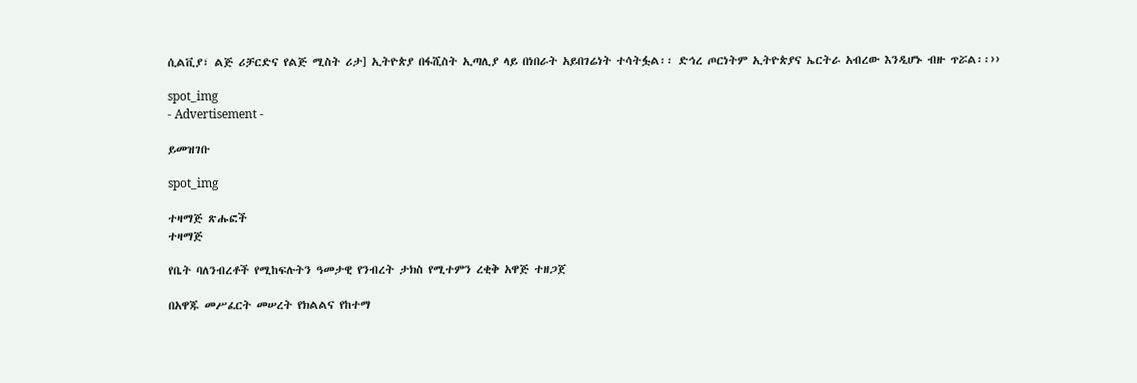ሲልቪያ፣ ልጅ ሪቻርድና የልጅ ሚስት ሪታ] ኢትዮጵያ በፋሺስት ኢጣሊያ ላይ በነበራት አይበገሬነት ተሳትፏል፡፡ ድኅረ ጦርነትም ኢትዮጵያና ኤርትራ አብረው እንዲሆኑ ብዙ ጥሯል፡፡››

spot_img
- Advertisement -

ይመዝገቡ

spot_img

ተዛማጅ ጽሑፎች
ተዛማጅ

የቤት ባለንብረቶች የሚከፍሉትን ዓመታዊ የንብረት ታክስ የሚተምን ረቂቅ አዋጅ ተዘጋጀ

በአዋጁ መሥፈርት መሠረት የክልልና የከተማ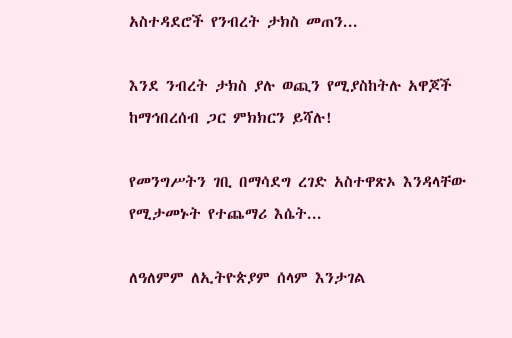አስተዳደሮች የንብረት ታክስ መጠን...

እንደ ንብረት ታክስ ያሉ ወጪን የሚያስከትሉ አዋጆች ከማኅበረሰብ ጋር ምክክርን ይሻሉ!

የመንግሥትን ገቢ በማሳደግ ረገድ አስተዋጽኦ እንዳላቸው የሚታመኑት የተጨማሪ እሴት...

ለዓለምም ለኢትዮጵያም ሰላም እንታገል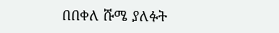በበቀለ ሹሜ ያለፉት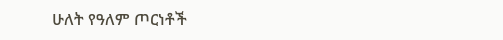ሁለት የዓለም ጦርነቶች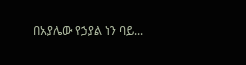በአያሌው የኃያል ነን ባይ...